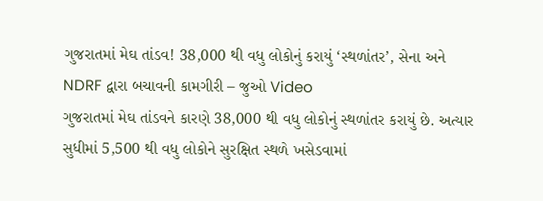ગુજરાતમાં મેઘ તાંડવ! 38,000 થી વધુ લોકોનું કરાયું ‘સ્થળાંતર’, સેના અને NDRF દ્વારા બચાવની કામગીરી – જુઓ Video
ગુજરાતમાં મેઘ તાંડવને કારણે 38,000 થી વધુ લોકોનું સ્થળાંતર કરાયું છે. અત્યાર સુધીમાં 5,500 થી વધુ લોકોને સુરક્ષિત સ્થળે ખસેડવામાં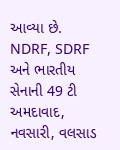આવ્યા છે. NDRF, SDRF અને ભારતીય સેનાની 49 ટી અમદાવાદ, નવસારી, વલસાડ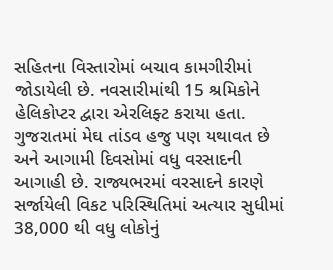સહિતના વિસ્તારોમાં બચાવ કામગીરીમાં જોડાયેલી છે. નવસારીમાંથી 15 શ્રમિકોને હેલિકોપ્ટર દ્વારા એરલિફ્ટ કરાયા હતા.
ગુજરાતમાં મેઘ તાંડવ હજુ પણ યથાવત છે અને આગામી દિવસોમાં વધુ વરસાદની આગાહી છે. રાજ્યભરમાં વરસાદને કારણે સર્જાયેલી વિકટ પરિસ્થિતિમાં અત્યાર સુધીમાં 38,000 થી વધુ લોકોનું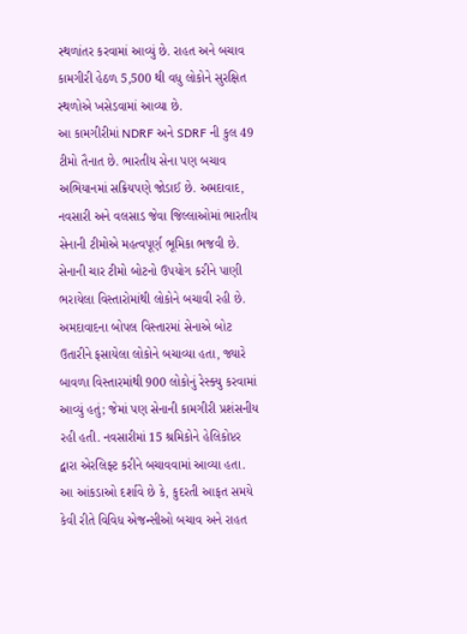સ્થળાંતર કરવામાં આવ્યું છે. રાહત અને બચાવ કામગીરી હેઠળ 5,500 થી વધુ લોકોને સુરક્ષિત સ્થળોએ ખસેડવામાં આવ્યા છે.
આ કામગીરીમાં NDRF અને SDRF ની કુલ 49 ટીમો તૈનાત છે. ભારતીય સેના પણ બચાવ અભિયાનમાં સક્રિયપણે જોડાઈ છે. અમદાવાદ, નવસારી અને વલસાડ જેવા જિલ્લાઓમાં ભારતીય સેનાની ટીમોએ મહત્વપૂર્ણ ભૂમિકા ભજવી છે. સેનાની ચાર ટીમો બોટનો ઉપયોગ કરીને પાણી ભરાયેલા વિસ્તારોમાંથી લોકોને બચાવી રહી છે.
અમદાવાદના બોપલ વિસ્તારમાં સેનાએ બોટ ઉતારીને ફસાયેલા લોકોને બચાવ્યા હતા, જ્યારે બાવળા વિસ્તારમાંથી 900 લોકોનું રેસ્ક્યુ કરવામાં આવ્યું હતું; જેમાં પણ સેનાની કામગીરી પ્રશંસનીય રહી હતી. નવસારીમાં 15 શ્રમિકોને હેલિકોપ્ટર દ્વારા એરલિફ્ટ કરીને બચાવવામાં આવ્યા હતા. આ આંકડાઓ દર્શાવે છે કે, કુદરતી આફત સમયે કેવી રીતે વિવિધ એજન્સીઓ બચાવ અને રાહત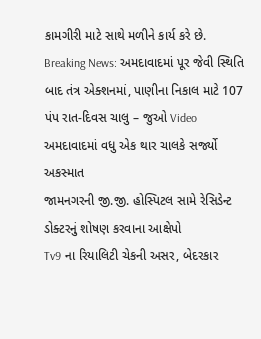કામગીરી માટે સાથે મળીને કાર્ય કરે છે.
Breaking News: અમદાવાદમાં પૂર જેવી સ્થિતિ બાદ તંત્ર એક્શનમાં, પાણીના નિકાલ માટે 107 પંપ રાત-દિવસ ચાલુ – જુઓ Video
અમદાવાદમાં વધુ એક થાર ચાલકે સર્જ્યો અકસ્માત
જામનગરની જી.જી. હોસ્પિટલ સામે રેસિડેન્ટ ડોક્ટરનું શોષણ કરવાના આક્ષેપો
Tv9 ના રિયાલિટી ચેકની અસર, બેદરકાર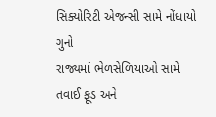સિક્યોરિટી એજન્સી સામે નોંધાયો ગુનો
રાજ્યમાં ભેળસેળિયાઓ સામે તવાઈ ફૂડ અને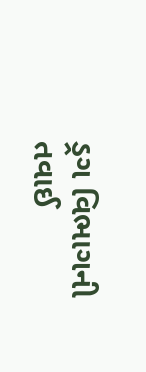ડ્રગ વિભાગની તવાઈ